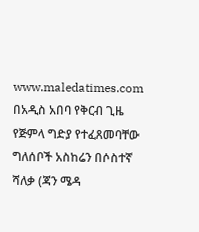www.maledatimes.com በአዲስ አበባ የቅርብ ጊዜ የጅምላ ግድያ የተፈጸመባቸው ግለሰቦች አስከሬን በሶስተኛ ሻለቃ (ጃን ሜዳ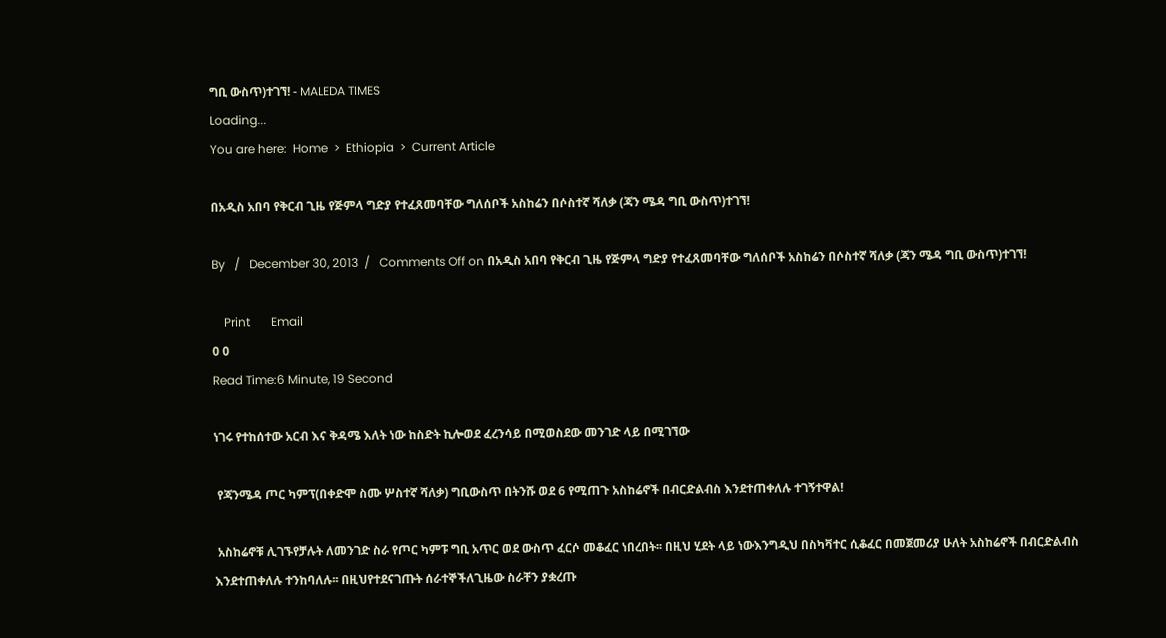ግቢ ውስጥ)ተገኘ! - MALEDA TIMES
Loading...
You are here:  Home  >  Ethiopia  >  Current Article

በአዲስ አበባ የቅርብ ጊዜ የጅምላ ግድያ የተፈጸመባቸው ግለሰቦች አስከሬን በሶስተኛ ሻለቃ (ጃን ሜዳ ግቢ ውስጥ)ተገኘ!

By   /   December 30, 2013  /   Comments Off on በአዲስ አበባ የቅርብ ጊዜ የጅምላ ግድያ የተፈጸመባቸው ግለሰቦች አስከሬን በሶስተኛ ሻለቃ (ጃን ሜዳ ግቢ ውስጥ)ተገኘ!

    Print       Email
0 0
Read Time:6 Minute, 19 Second

ነገሩ የተከሰተው አርብ እና ቅዳሜ እለት ነው ከስድት ኪሎወደ ፈረንሳይ በሚወስደው መንገድ ላይ በሚገኘው

 የጃንሜዳ ጦር ካምፕ(በቀድሞ ስሙ ሦስተኛ ሻለቃ) ግቢውስጥ በትንሹ ወደ 6 የሚጠጉ አስከሬኖች በብርድልብስ እንደተጠቀለሉ ተገኝተዋል!

 አስከሬኖቹ ሊገኙየቻሉት ለመንገድ ስራ የጦር ካምፑ ግቢ አጥር ወደ ውስጥ ፈርሶ መቆፈር ነበረበት፡፡ በዚህ ሂደት ላይ ነውእንግዲህ በስካቫተር ሲቆፈር በመጀመሪያ ሁለት አስከሬኖች በብርድልብስ እንደተጠቀለሉ ተንከባለሉ፡፡ በዚህየተደናገጡት ሰራተኞችለጊዜው ስራቸን ያቋረጡ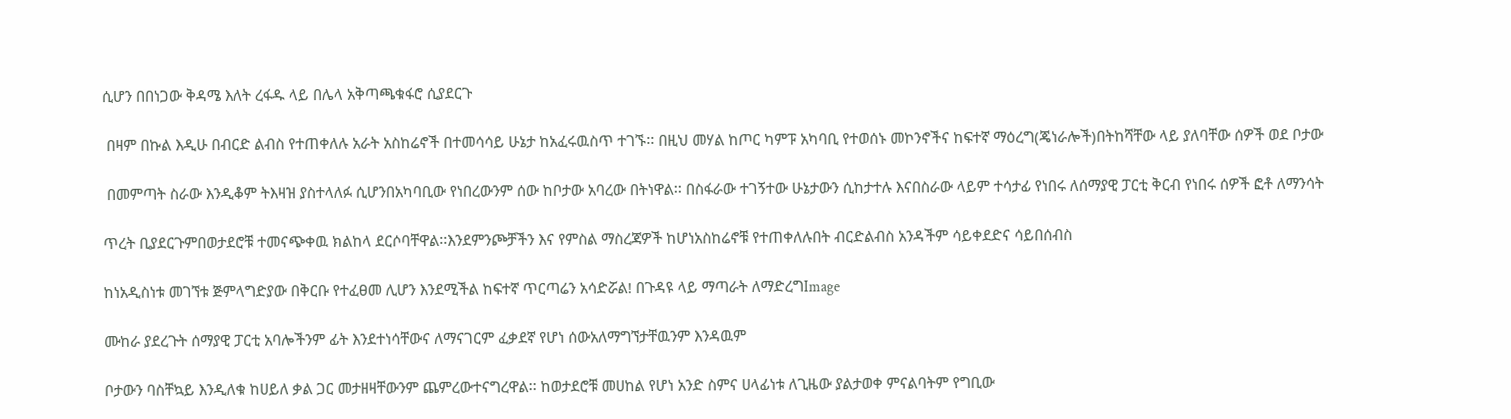ሲሆን በበነጋው ቅዳሜ እለት ረፋዱ ላይ በሌላ አቅጣጫቁፋሮ ሲያደርጉ

 በዛም በኩል እዲሁ በብርድ ልብስ የተጠቀለሉ አራት አስከሬኖች በተመሳሳይ ሁኔታ ከአፈሩዉስጥ ተገኙ፡፡ በዚህ መሃል ከጦር ካምፑ አካባቢ የተወሰኑ መኮንኖችና ከፍተኛ ማዕረግ(ጄነራሎች)በትከሻቸው ላይ ያለባቸው ሰዎች ወደ ቦታው

 በመምጣት ስራው እንዲቆም ትእዛዝ ያስተላለፉ ሲሆንበአካባቢው የነበረውንም ሰው ከቦታው አባረው በትነዋል፡፡ በስፋራው ተገኝተው ሁኔታውን ሲከታተሉ እናበስራው ላይም ተሳታፊ የነበሩ ለሰማያዊ ፓርቲ ቅርብ የነበሩ ሰዎች ፎቶ ለማንሳት

ጥረት ቢያደርጉምበወታደሮቹ ተመናጭቀዉ ክልከላ ደርሶባቸዋል፡፡እንደምንጮቻችን እና የምስል ማስረጃዎች ከሆነአስከሬኖቹ የተጠቀለሉበት ብርድልብስ አንዳችም ሳይቀደድና ሳይበሰብስ

ከነአዲስነቱ መገኘቱ ጅምላግድያው በቅርቡ የተፈፀመ ሊሆን እንደሚችል ከፍተኛ ጥርጣሬን አሳድሯል! በጉዳዩ ላይ ማጣራት ለማድረግImage

ሙከራ ያደረጉት ሰማያዊ ፓርቲ አባሎችንም ፊት እንደተነሳቸውና ለማናገርም ፈቃደኛ የሆነ ሰውአለማግኘታቸዉንም እንዳዉም

ቦታውን ባስቸኳይ እንዲለቁ ከሀይለ ቃል ጋር መታዘዛቸውንም ጨምረውተናግረዋል፡፡ ከወታደሮቹ መሀከል የሆነ አንድ ስምና ሀላፊነቱ ለጊዜው ያልታወቀ ምናልባትም የግቢው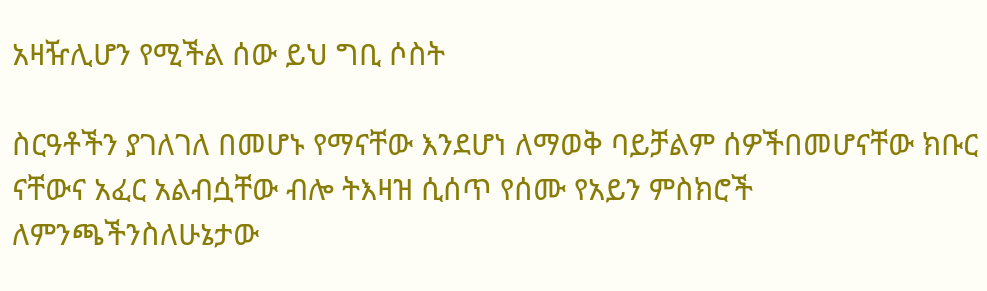አዛዥሊሆን የሚችል ሰው ይህ ግቢ ሶስት

ስርዓቶችን ያገለገለ በመሆኑ የማናቸው እንደሆነ ለማወቅ ባይቻልም ሰዎችበመሆናቸው ክቡር ናቸውና አፈር አልብሷቸው ብሎ ትእዛዝ ሲሰጥ የሰሙ የአይን ምስክሮች ለምንጫችንስለሁኔታው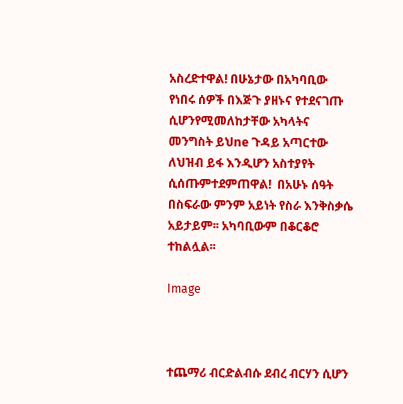አስረድተዋል! በሁኔታው በአካባቢው የነበሩ ሰዎች በእጅጉ ያዘኑና የተደናገጡ  ሲሆንየሚመለከታቸው አካላትና መንግስት ይህne ጉዳይ አጣርተው ለህዝብ ይፋ እንዲሆን አስተያየት ሲሰጡምተደምጠዋል!  በአሁኑ ሰዓት በስፍራው ምንም አይነት የስራ እንቅስቃሴ አይታይም፡፡ አካባቢውም በቆርቆሮ ተከልሏል፡፡

Image



ተጨማሪ ብርድልብሱ ደብረ ብርሃን ሲሆን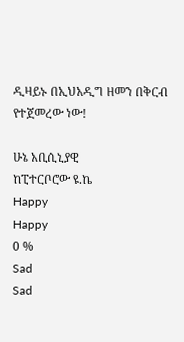ዲዛይኑ በኢህአዲግ ዘመን በቅርብ የተጀመረው ነው!

ሁኔ አቢሲኒያዊ
ከፒተርቦሮው ዩ.ኬ
Happy
Happy
0 %
Sad
Sad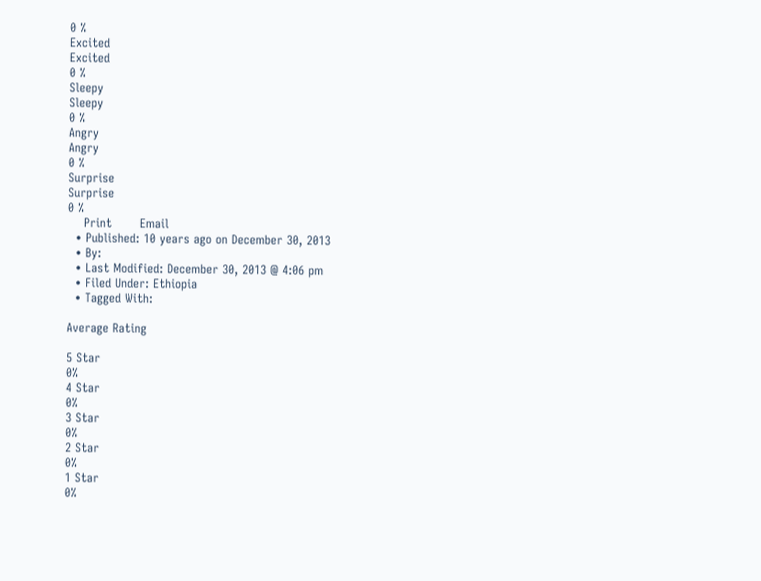0 %
Excited
Excited
0 %
Sleepy
Sleepy
0 %
Angry
Angry
0 %
Surprise
Surprise
0 %
    Print       Email
  • Published: 10 years ago on December 30, 2013
  • By:
  • Last Modified: December 30, 2013 @ 4:06 pm
  • Filed Under: Ethiopia
  • Tagged With:

Average Rating

5 Star
0%
4 Star
0%
3 Star
0%
2 Star
0%
1 Star
0%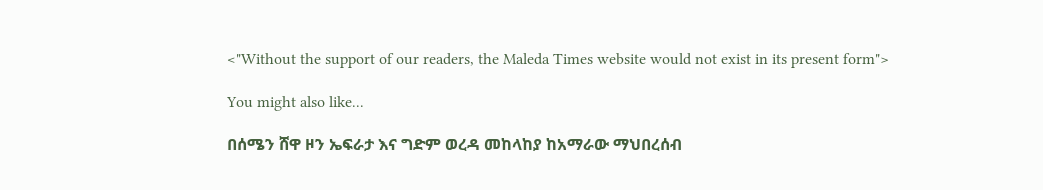<"Without the support of our readers, the Maleda Times website would not exist in its present form">

You might also like...

በሰሜን ሸዋ ዞን ኤፍራታ እና ግድም ወረዳ መከላከያ ከአማራው ማህበረሰብ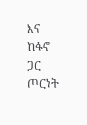እና ከፋኖ ጋር ጦርነት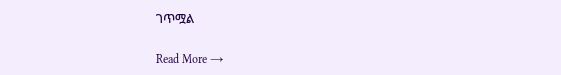ገጥሟል

Read More →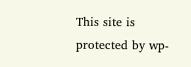This site is protected by wp-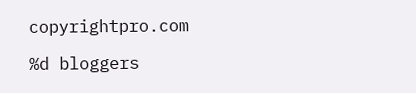copyrightpro.com

%d bloggers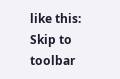like this:
Skip to toolbar